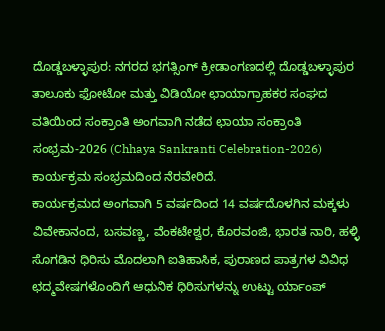ದೊಡ್ಡಬಳ್ಳಾಪುರ: ನಗರದ ಭಗತ್ಸಿಂಗ್ ಕ್ರೀಡಾಂಗಣದಲ್ಲಿ ದೊಡ್ಡಬಳ್ಳಾಪುರ ತಾಲೂಕು ಫೋಟೋ ಮತ್ತು ವಿಡಿಯೋ ಛಾಯಾಗ್ರಾಹಕರ ಸಂಘದ ವತಿಯಿಂದ ಸಂಕ್ರಾಂತಿ ಅಂಗವಾಗಿ ನಡೆದ ಛಾಯಾ ಸಂಕ್ರಾಂತಿ ಸಂಭ್ರಮ-2026 (Chhaya Sankranti Celebration-2026) ಕಾರ್ಯಕ್ರಮ ಸಂಭ್ರಮದಿಂದ ನೆರವೇರಿದೆ.
ಕಾರ್ಯಕ್ರಮದ ಅಂಗವಾಗಿ 5 ವರ್ಷದಿಂದ 14 ವರ್ಷದೊಳಗಿನ ಮಕ್ಕಳು ವಿವೇಕಾನಂದ, ಬಸವಣ್ಣ, ವೆಂಕಟೇಶ್ವರ, ಕೊರವಂಜಿ, ಭಾರತ ನಾರಿ, ಹಳ್ಳಿ ಸೊಗಡಿನ ಧಿರಿಸು ಮೊದಲಾಗಿ ಐತಿಹಾಸಿಕ, ಪುರಾಣದ ಪಾತ್ರಗಳ ವಿವಿಧ ಛದ್ಮವೇಷಗಳೊಂದಿಗೆ ಆಧುನಿಕ ಧಿರಿಸುಗಳನ್ನು ಉಟ್ಟು ರ್ಯಾಂಪ್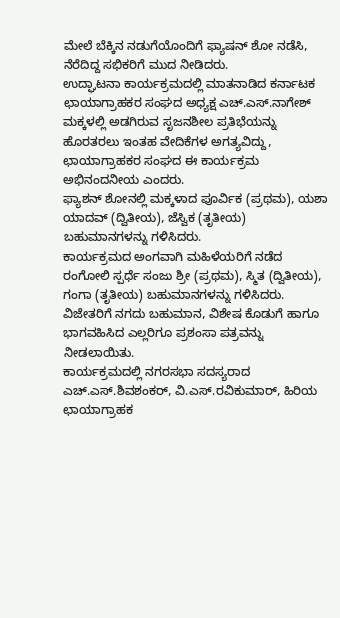ಮೇಲೆ ಬೆಕ್ಕಿನ ನಡುಗೆಯೊಂದಿಗೆ ಫ್ಯಾಷನ್ ಶೋ ನಡೆಸಿ, ನೆರೆದಿದ್ದ ಸಭಿಕರಿಗೆ ಮುದ ನೀಡಿದರು.
ಉದ್ಘಾಟನಾ ಕಾರ್ಯಕ್ರಮದಲ್ಲಿ ಮಾತನಾಡಿದ ಕರ್ನಾಟಕ ಛಾಯಾಗ್ರಾಹಕರ ಸಂಘದ ಅಧ್ಯಕ್ಷ ಎಚ್.ಎಸ್.ನಾಗೇಶ್ ಮಕ್ಕಳಲ್ಲಿ ಅಡಗಿರುವ ಸೃಜನಶೀಲ ಪ್ರತಿಭೆಯನ್ನು ಹೊರತರಲು ಇಂತಹ ವೇದಿಕೆಗಳ ಅಗತ್ಯವಿದ್ದು, ಛಾಯಾಗ್ರಾಹಕರ ಸಂಘದ ಈ ಕಾರ್ಯಕ್ರಮ ಅಭಿನಂದನೀಯ ಎಂದರು.
ಫ್ಯಾಶನ್ ಶೋನಲ್ಲಿ ಮಕ್ಕಳಾದ ಪೂರ್ವಿಕ (ಪ್ರಥಮ), ಯಶಾ ಯಾದವ್ (ದ್ವಿತೀಯ), ಜೆಸ್ವಿಕ (ತೃತೀಯ) ಬಹುಮಾನಗಳನ್ನು ಗಳಿಸಿದರು.
ಕಾರ್ಯಕ್ರಮದ ಅಂಗವಾಗಿ ಮಹಿಳೆಯರಿಗೆ ನಡೆದ ರಂಗೋಲಿ ಸ್ಪರ್ಧೆ ಸಂಜು ಶ್ರೀ (ಪ್ರಥಮ), ಸ್ಮಿತ (ದ್ವಿತೀಯ), ಗಂಗಾ (ತೃತೀಯ) ಬಹುಮಾನಗಳನ್ನು ಗಳಿಸಿದರು.
ವಿಜೇತರಿಗೆ ನಗದು ಬಹುಮಾನ, ವಿಶೇಷ ಕೊಡುಗೆ ಹಾಗೂ ಭಾಗವಹಿಸಿದ ಎಲ್ಲರಿಗೂ ಪ್ರಶಂಸಾ ಪತ್ರವನ್ನು ನೀಡಲಾಯಿತು.
ಕಾರ್ಯಕ್ರಮದಲ್ಲಿ ನಗರಸಭಾ ಸದಸ್ಯರಾದ ಎಚ್.ಎಸ್.ಶಿವಶಂಕರ್, ವಿ.ಎಸ್.ರವಿಕುಮಾರ್, ಹಿರಿಯ ಛಾಯಾಗ್ರಾಹಕ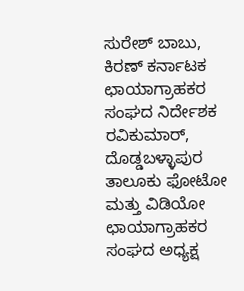ಸುರೇಶ್ ಬಾಬು, ಕಿರಣ್ ಕರ್ನಾಟಕ ಛಾಯಾಗ್ರಾಹಕರ ಸಂಘದ ನಿರ್ದೇಶಕ ರವಿಕುಮಾರ್, ದೊಡ್ಡಬಳ್ಳಾಪುರ ತಾಲೂಕು ಫೋಟೋ ಮತ್ತು ವಿಡಿಯೋ ಛಾಯಾಗ್ರಾಹಕರ ಸಂಘದ ಅಧ್ಯಕ್ಷ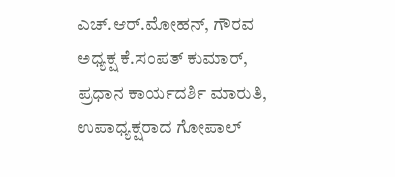ಎಚ್.ಆರ್.ಮೋಹನ್, ಗೌರವ ಅಧ್ಯಕ್ಷ ಕೆ.ಸಂಪತ್ ಕುಮಾರ್, ಪ್ರಧಾನ ಕಾರ್ಯದರ್ಶಿ ಮಾರುತಿ, ಉಪಾಧ್ಯಕ್ಷರಾದ ಗೋಪಾಲ್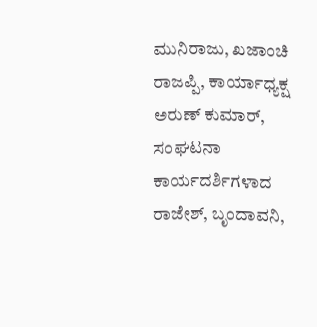ಮುನಿರಾಜು, ಖಜಾಂಚಿ ರಾಜಪ್ಪಿ, ಕಾರ್ಯಾಧ್ಯಕ್ಷ ಅರುಣ್ ಕುಮಾರ್, ಸಂಘಟನಾ ಕಾರ್ಯದರ್ಶಿಗಳಾದ ರಾಜೇಶ್, ಬೃಂದಾವನಿ,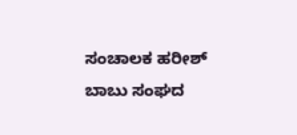ಸಂಚಾಲಕ ಹರೀಶ್ ಬಾಬು ಸಂಘದ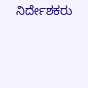ನಿರ್ದೇಶಕರು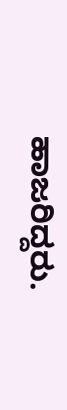ಹಾಜರಿದ್ದರು.